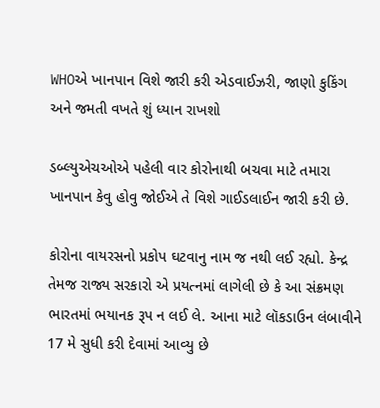WHOએ ખાનપાન વિશે જારી કરી એડવાઈઝરી, જાણો કુકિંગ અને જમતી વખતે શું ધ્યાન રાખશો

ડબ્લ્યુએચઓએ પહેલી વાર કોરોનાથી બચવા માટે તમારા ખાનપાન કેવુ હોવુ જોઈએ તે વિશે ગાઈડલાઈન જારી કરી છે.

કોરોના વાયરસનો પ્રકોપ ઘટવાનુ નામ જ નથી લઈ રહ્યો. કેન્દ્ર તેમજ રાજ્ય સરકારો એ પ્રયત્નમાં લાગેલી છે કે આ સંક્રમણ ભારતમાં ભયાનક રૂપ ન લઈ લે. આના માટે લૉકડાઉન લંબાવીને 17 મે સુધી કરી દેવામાં આવ્યુ છે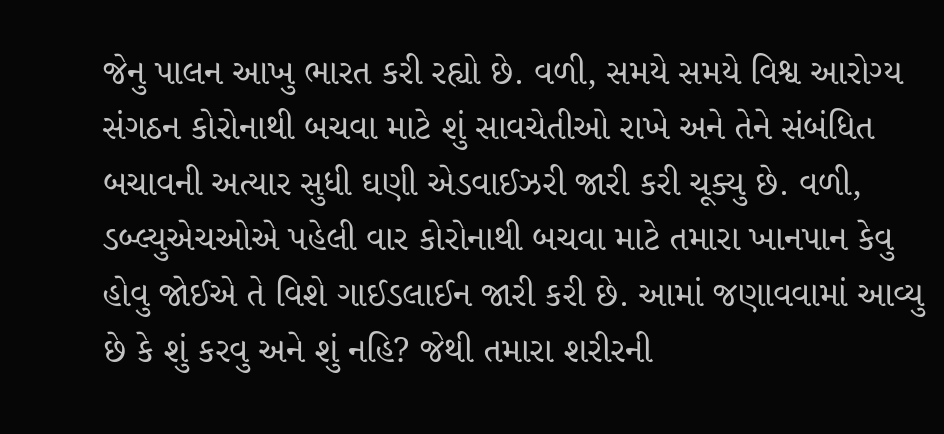જેનુ પાલન આખુ ભારત કરી રહ્યો છે. વળી, સમયે સમયે વિશ્વ આરોગ્ય સંગઠન કોરોનાથી બચવા માટે શું સાવચેતીઓ રાખે અને તેને સંબંધિત બચાવની અત્યાર સુધી ઘણી એડવાઈઝરી જારી કરી ચૂક્યુ છે. વળી, ડબ્લ્યુએચઓએ પહેલી વાર કોરોનાથી બચવા માટે તમારા ખાનપાન કેવુ હોવુ જોઈએ તે વિશે ગાઈડલાઈન જારી કરી છે. આમાં જણાવવામાં આવ્યુ છે કે શું કરવુ અને શું નહિ? જેથી તમારા શરીરની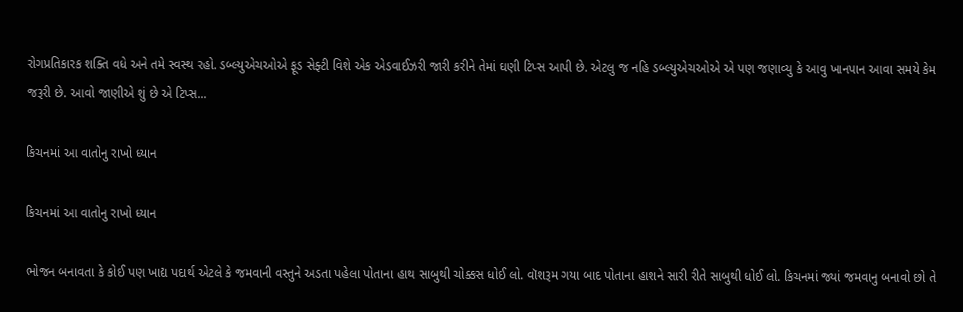રોગપ્રતિકારક શક્તિ વધે અને તમે સ્વસ્થ રહો. ડબ્લ્યુએચઓએ ફૂડ સેફ્ટી વિશે એક એડવાઈઝરી જારી કરીને તેમાં ઘણી ટિપ્સ આપી છે. એટલુ જ નહિ ડબ્લ્યુએચઓએ એ પણ જણાવ્યુ કે આવુ ખાનપાન આવા સમયે કેમ જરૂરી છે. આવો જાણીએ શું છે એ ટિપ્સ...

કિચનમાં આ વાતોનુ રાખો ધ્યાન

કિચનમાં આ વાતોનુ રાખો ધ્યાન

ભોજન બનાવતા કે કોઈ પણ ખાદ્ય પદાર્થ એટલે કે જમવાની વસ્તુને અડતા પહેલા પોતાના હાથ સાબુથી ચોક્કસ ધોઈ લો. વૉશરૂમ ગયા બાદ પોતાના હાશને સારી રીતે સાબુથી ધોઈ લો. કિચનમાં જ્યાં જમવાનુ બનાવો છો તે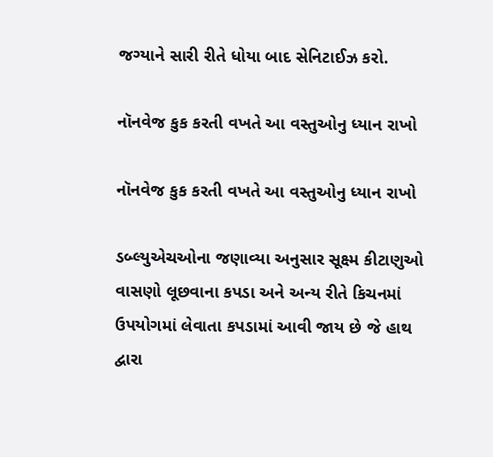જગ્યાને સારી રીતે ધોયા બાદ સેનિટાઈઝ કરો.

નૉનવેજ કુક કરતી વખતે આ વસ્તુઓનુ ધ્યાન રાખો

નૉનવેજ કુક કરતી વખતે આ વસ્તુઓનુ ધ્યાન રાખો

ડબ્લ્યુએચઓના જણાવ્યા અનુસાર સૂક્ષ્મ કીટાણુઓ વાસણો લૂછવાના કપડા અને અન્ય રીતે કિચનમાં ઉપયોગમાં લેવાતા કપડામાં આવી જાય છે જે હાથ દ્વારા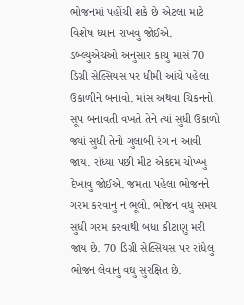ભોજનમાં પહોંચી શકે છે એટલા માટે વિશેષ ધ્યાન રાખવુ જોઈએ. ડબ્લ્યુએચઓ અનુસાર કાચુ માસં 70 ડિગ્રી સેલ્સિયસ પર ધીમી આંચે પહેલા ઉકાળીને બનાવો. માંસ અથવા ચિકનનો સૂપ બનાવતી વખતે તેને ત્યાં સુધી ઉકાળો જ્યાં સુધી તેનો ગુલાબી રંગ ન આવી જાય. રાંધ્યા પછી મીટ એકદમ ચોખ્ખુ દેખાવુ જોઈએ. જમતા પહેલા ભોજનને ગરમ કરવાનુ ન ભૂલો. ભોજન વધુ સમય સુધી ગરમ કરવાથી બધા કીટાણુ મરી જાય છે. 70 ડિગ્રી સેલ્સિયસ પર રાંધેલુ ભોજન લેવાનુ વઘુ સુરક્ષિત છે.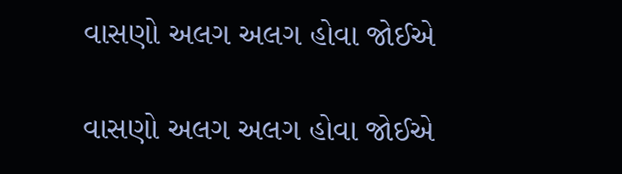વાસણો અલગ અલગ હોવા જોઈએ

વાસણો અલગ અલગ હોવા જોઈએ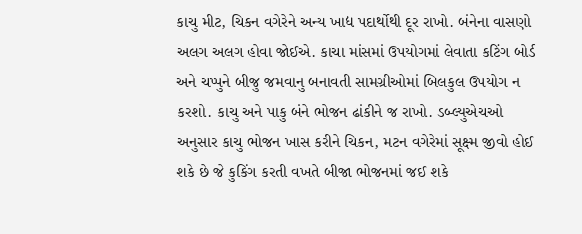કાચુ મીટ, ચિકન વગેરેને અન્ય ખાદ્ય પદાર્થોથી દૂર રાખો. બંનેના વાસણો અલગ અલગ હોવા જોઈએ. કાચા માંસમાં ઉપયોગમાં લેવાતા કટિંગ બોર્ડ અને ચપ્પુને બીજુ જમવાનુ બનાવતી સામગ્રીઓમાં બિલકુલ ઉપયોગ ન કરશો. કાચુ અને પાકુ બંને ભોજન ઢાંકીને જ રાખો. ડબ્લ્યુએચઓ અનુસાર કાચુ ભોજન ખાસ કરીને ચિકન, મટન વગેરેમાં સૂક્ષ્મ જીવો હોઈ શકે છે જે કુકિંગ કરતી વખતે બીજા ભોજનમાં જઈ શકે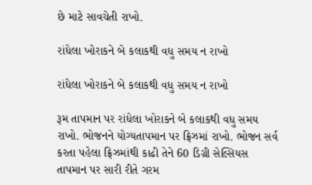છે માટે સાવચેતી રાખો.

રાંધેલા ખોરાકને બે કલાકથી વધુ સમય ન રાખો

રાંધેલા ખોરાકને બે કલાકથી વધુ સમય ન રાખો

રૂમ તાપમાન પર રાંધેલા ખોરાકને બે કલાકથી વધુ સમય રાખો. ભોજનને યોગ્યતાપમાન પર ફ્રિઝમાં રાખો. ભોજન સર્વ કરતા પહેલા ફ્રિઝમાંથી કાઢી તેને 60 ડિગ્રી સેલ્સિયસ તાપમાન પર સારી રીતે ગરમ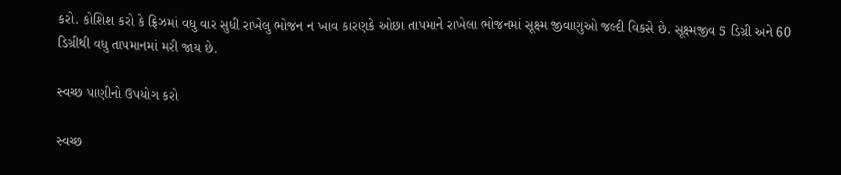કરો. કોશિશ કરો કે ફ્રિઝમાં વધુ વાર સુધી રાખેલુ ભોજન ન ખાવ કારણકે ઓછા તાપમાને રાખેલા ભોજનમાં સૂક્ષ્મ જીવાણુઓ જલ્દી વિકસે છે. સૂક્ષ્મજીવ 5 ડિગ્રી અને 60 ડિગ્રીથી વધુ તાપમાનમાં મરી જાય છે.

સ્વચ્છ પાણીનો ઉપયોગ કરો

સ્વચ્છ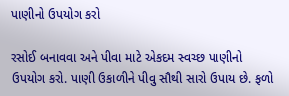પાણીનો ઉપયોગ કરો

રસોઈ બનાવવા અને પીવા માટે એકદમ સ્વચ્છ પાણીનો ઉપયોગ કરો. પાણી ઉકાળીને પીવુ સૌથી સારો ઉપાય છે. ફળો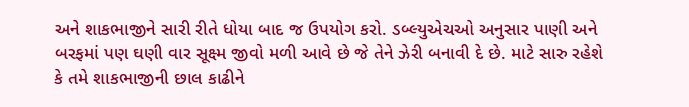અને શાકભાજીને સારી રીતે ધોયા બાદ જ ઉપયોગ કરો. ડબ્લ્યુએચઓ અનુસાર પાણી અને બરફમાં પણ ઘણી વાર સૂક્ષ્મ જીવો મળી આવે છે જે તેને ઝેરી બનાવી દે છે. માટે સારુ રહેશે કે તમે શાકભાજીની છાલ કાઢીને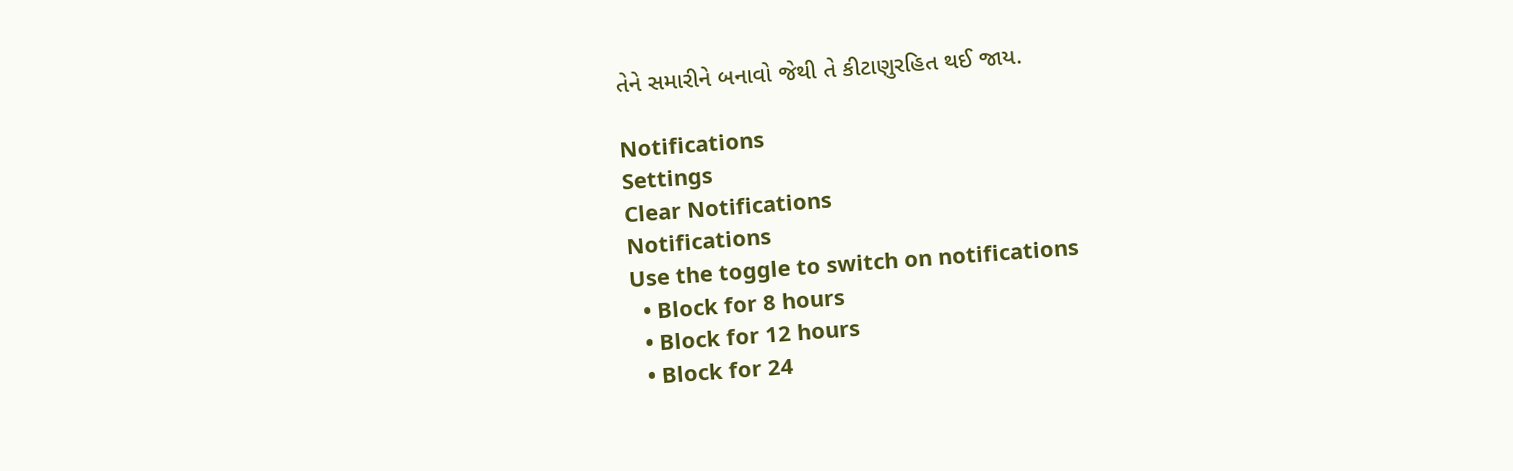તેને સમારીને બનાવો જેથી તે કીટાણુરહિત થઈ જાય.

Notifications
Settings
Clear Notifications
Notifications
Use the toggle to switch on notifications
  • Block for 8 hours
  • Block for 12 hours
  • Block for 24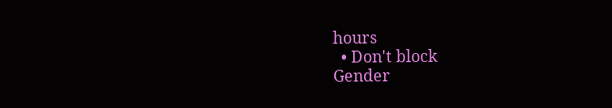hours
  • Don't block
Gender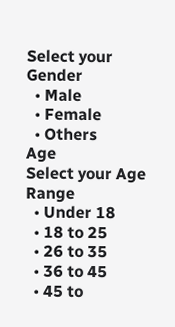Select your Gender
  • Male
  • Female
  • Others
Age
Select your Age Range
  • Under 18
  • 18 to 25
  • 26 to 35
  • 36 to 45
  • 45 to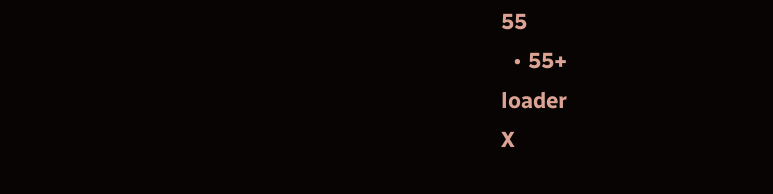55
  • 55+
loader
X